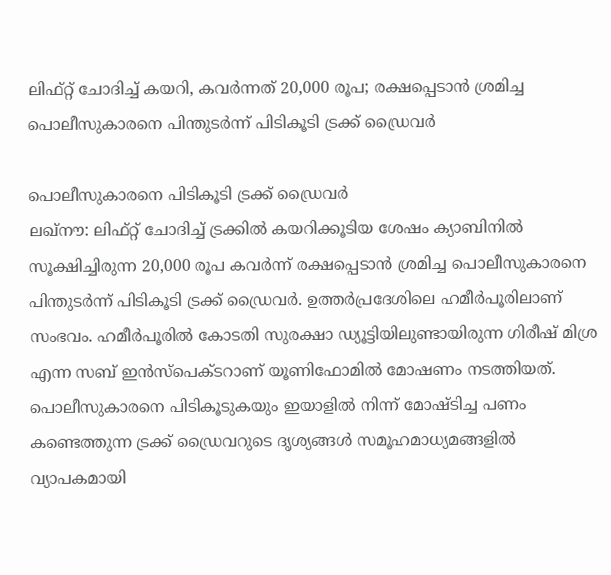ലിഫ്റ്റ് ചോദിച്ച് കയറി, കവർന്നത് 20,000 രൂപ; രക്ഷപ്പെടാൻ ശ്രമിച്ച പൊലീസുകാരനെ പിന്തുടർന്ന് പിടികൂടി ട്രക്ക് ഡ്രൈവർ

പൊലീസുകാരനെ പിടികൂടി ട്രക്ക് ഡ്രൈവർ
ലഖ്നൗ: ലിഫ്റ്റ് ചോദിച്ച് ട്രക്കിൽ കയറിക്കൂടിയ ശേഷം ക്യാബിനിൽ സൂക്ഷിച്ചിരുന്ന 20,000 രൂപ കവർന്ന് രക്ഷപ്പെടാൻ ശ്രമിച്ച പൊലീസുകാരനെ പിന്തുടർന്ന് പിടികൂടി ട്രക്ക് ഡ്രൈവർ. ഉത്തർപ്രദേശിലെ ഹമീർപൂരിലാണ് സംഭവം. ഹമീർപൂരിൽ കോടതി സുരക്ഷാ ഡ്യൂട്ടിയിലുണ്ടായിരുന്ന ഗിരീഷ് മിശ്ര എന്ന സബ് ഇൻസ്പെക്ടറാണ് യൂണിഫോമിൽ മോഷണം നടത്തിയത്. പൊലീസുകാരനെ പിടികൂടുകയും ഇയാളിൽ നിന്ന് മോഷ്ടിച്ച പണം കണ്ടെത്തുന്ന ട്രക്ക് ഡ്രൈവറുടെ ദൃശ്യങ്ങൾ സമൂഹമാധ്യമങ്ങളിൽ വ്യാപകമായി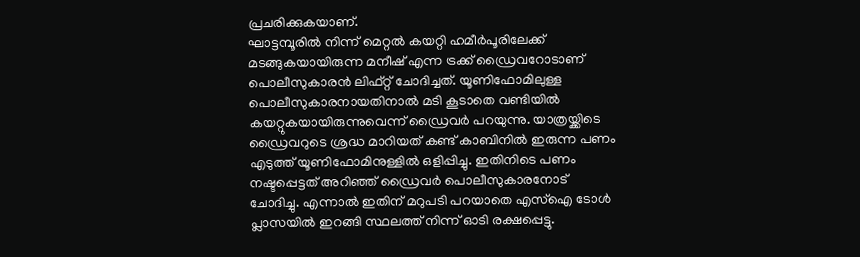പ്രചരിക്കുകയാണ്.
ഘാട്ടമ്പൂരിൽ നിന്ന് മെറ്റൽ കയറ്റി ഹമീർപൂരിലേക്ക് മടങ്ങുകയായിരുന്ന മനീഷ് എന്ന ട്രക്ക് ഡ്രൈവറോടാണ് പൊലീസുകാരൻ ലിഫ്റ്റ് ചോദിച്ചത്. യൂണിഫോമിലുള്ള പൊലീസുകാരനായതിനാൽ മടി കൂടാതെ വണ്ടിയിൽ കയറ്റുകയായിരുന്നുവെന്ന് ഡ്രൈവർ പറയുന്നു. യാത്രയ്ക്കിടെ ഡ്രൈവറുടെ ശ്രദ്ധ മാറിയത് കണ്ട് കാബിനിൽ ഇരുന്ന പണം എടുത്ത് യൂണിഫോമിനുള്ളിൽ ഒളിപ്പിച്ചു. ഇതിനിടെ പണം നഷ്ടപ്പെട്ടത് അറിഞ്ഞ് ഡ്രൈവർ പൊലീസുകാരനോട് ചോദിച്ചു. എന്നാൽ ഇതിന് മറുപടി പറയാതെ എസ്ഐ ടോൾ പ്ലാസയിൽ ഇറങ്ങി സ്ഥലത്ത് നിന്ന് ഓടി രക്ഷപ്പെട്ടു.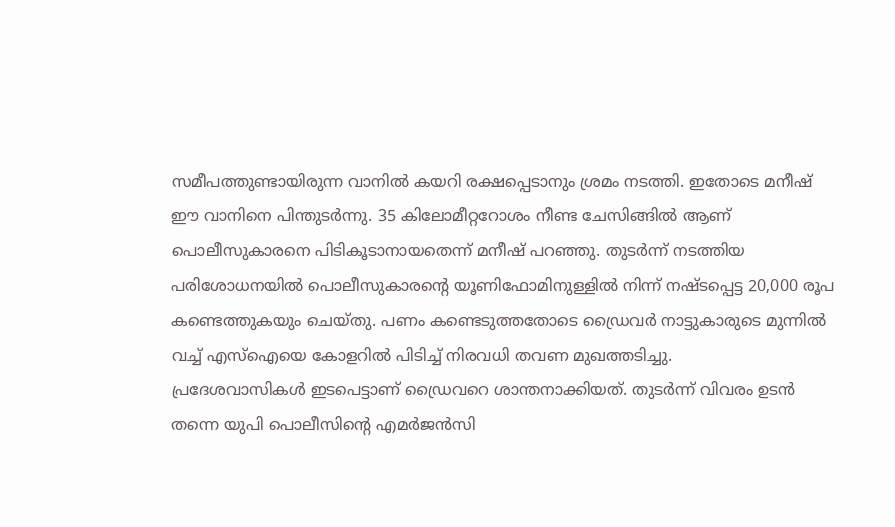സമീപത്തുണ്ടായിരുന്ന വാനിൽ കയറി രക്ഷപ്പെടാനും ശ്രമം നടത്തി. ഇതോടെ മനീഷ് ഈ വാനിനെ പിന്തുടർന്നു. 35 കിലോമീറ്ററോശം നീണ്ട ചേസിങ്ങിൽ ആണ് പൊലീസുകാരനെ പിടികൂടാനായതെന്ന് മനീഷ് പറഞ്ഞു. തുടർന്ന് നടത്തിയ പരിശോധനയിൽ പൊലീസുകാരന്റെ യൂണിഫോമിനുള്ളിൽ നിന്ന് നഷ്ടപ്പെട്ട 20,000 രൂപ കണ്ടെത്തുകയും ചെയ്തു. പണം കണ്ടെടുത്തതോടെ ഡ്രൈവർ നാട്ടുകാരുടെ മുന്നിൽ വച്ച് എസ്ഐയെ കോളറിൽ പിടിച്ച് നിരവധി തവണ മുഖത്തടിച്ചു.
പ്രദേശവാസികൾ ഇടപെട്ടാണ് ഡ്രൈവറെ ശാന്തനാക്കിയത്. തുടർന്ന് വിവരം ഉടൻ തന്നെ യുപി പൊലീസിന്റെ എമർജൻസി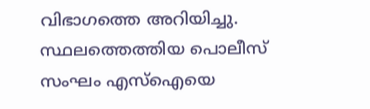വിഭാഗത്തെ അറിയിച്ചു. സ്ഥലത്തെത്തിയ പൊലീസ് സംഘം എസ്ഐയെ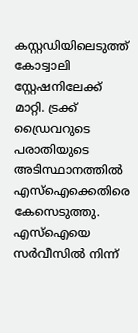കസ്റ്റഡിയിലെടുത്ത് കോട്വാലി സ്റ്റേഷനിലേക്ക് മാറ്റി. ട്രക്ക് ഡ്രൈവറുടെ പരാതിയുടെ അടിസ്ഥാനത്തിൽ എസ്ഐക്കെതിരെ കേസെടുത്തു. എസ്ഐയെ സർവീസിൽ നിന്ന്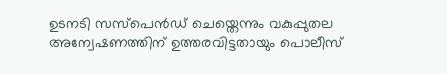ഉടനടി സസ്പെൻഡ് ചെയ്തെന്നും വകുപ്പുതല അന്വേഷണത്തിന് ഉത്തരവിട്ടതായും പൊലീസ്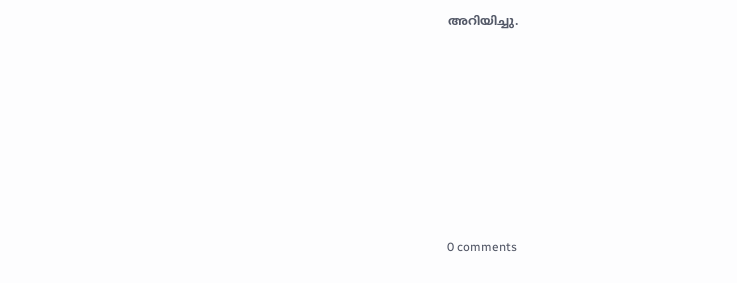അറിയിച്ചു.










0 comments